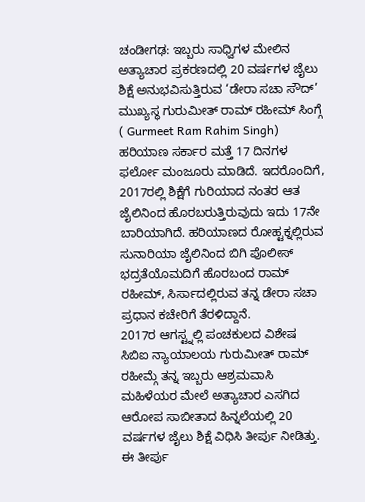ಚಂಡೀಗಢ: ಇಬ್ಬರು ಸಾಧ್ವಿಗಳ ಮೇಲಿನ ಅತ್ಯಾಚಾರ ಪ್ರಕರಣದಲ್ಲಿ 20 ವರ್ಷಗಳ ಜೈಲು ಶಿಕ್ಷೆ ಅನುಭವಿಸುತ್ತಿರುವ ‘ಡೇರಾ ಸಚಾ ಸೌದ್’ ಮುಖ್ಯಸ್ಥ ಗುರುಮೀತ್ ರಾಮ್ ರಹೀಮ್ ಸಿಂಗ್ಗೆ ( Gurmeet Ram Rahim Singh) ಹರಿಯಾಣ ಸರ್ಕಾರ ಮತ್ತೆ 17 ದಿನಗಳ ಫರ್ಲೋ ಮಂಜೂರು ಮಾಡಿದೆ. ಇದರೊಂದಿಗೆ, 2017ರಲ್ಲಿ ಶಿಕ್ಷೆಗೆ ಗುರಿಯಾದ ನಂತರ ಆತ ಜೈಲಿನಿಂದ ಹೊರಬರುತ್ತಿರುವುದು ಇದು 17ನೇ ಬಾರಿಯಾಗಿದೆ. ಹರಿಯಾಣದ ರೋಹ್ಟಕ್ನಲ್ಲಿರುವ ಸುನಾರಿಯಾ ಜೈಲಿನಿಂದ ಬಿಗಿ ಪೊಲೀಸ್ ಭದ್ರತೆಯೊಮದಿಗೆ ಹೊರಬಂದ ರಾಮ್ ರಹೀಮ್, ಸಿರ್ಸಾದಲ್ಲಿರುವ ತನ್ನ ಡೇರಾ ಸಚಾ ಪ್ರಧಾನ ಕಚೇರಿಗೆ ತೆರಳಿದ್ದಾನೆ.
2017ರ ಆಗಸ್ಟ್ನಲ್ಲಿ ಪಂಚಕುಲದ ವಿಶೇಷ ಸಿಬಿಐ ನ್ಯಾಯಾಲಯ ಗುರುಮೀತ್ ರಾಮ್ ರಹೀಮ್ಗೆ ತನ್ನ ಇಬ್ಬರು ಆಶ್ರಮವಾಸಿ ಮಹಿಳೆಯರ ಮೇಲೆ ಅತ್ಯಾಚಾರ ಎಸಗಿದ ಆರೋಪ ಸಾಬೀತಾದ ಹಿನ್ನಲೆಯಲ್ಲಿ 20 ವರ್ಷಗಳ ಜೈಲು ಶಿಕ್ಷೆ ವಿಧಿಸಿ ತೀರ್ಪು ನೀಡಿತ್ತು. ಈ ತೀರ್ಪು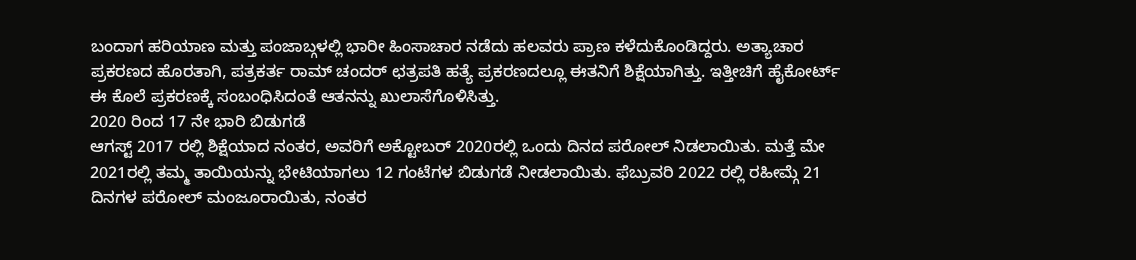ಬಂದಾಗ ಹರಿಯಾಣ ಮತ್ತು ಪಂಜಾಬ್ಗಳಲ್ಲಿ ಭಾರೀ ಹಿಂಸಾಚಾರ ನಡೆದು ಹಲವರು ಪ್ರಾಣ ಕಳೆದುಕೊಂಡಿದ್ದರು. ಅತ್ಯಾಚಾರ ಪ್ರಕರಣದ ಹೊರತಾಗಿ, ಪತ್ರಕರ್ತ ರಾಮ್ ಚಂದರ್ ಛತ್ರಪತಿ ಹತ್ಯೆ ಪ್ರಕರಣದಲ್ಲೂ ಈತನಿಗೆ ಶಿಕ್ಷೆಯಾಗಿತ್ತು. ಇತ್ತೀಚಿಗೆ ಹೈಕೋರ್ಟ್ ಈ ಕೊಲೆ ಪ್ರಕರಣಕ್ಕೆ ಸಂಬಂಧಿಸಿದಂತೆ ಆತನನ್ನು ಖುಲಾಸೆಗೊಳಿಸಿತ್ತು.
2020 ರಿಂದ 17 ನೇ ಭಾರಿ ಬಿಡುಗಡೆ
ಆಗಸ್ಟ್ 2017 ರಲ್ಲಿ ಶಿಕ್ಷೆಯಾದ ನಂತರ, ಅವರಿಗೆ ಅಕ್ಟೋಬರ್ 2020ರಲ್ಲಿ ಒಂದು ದಿನದ ಪರೋಲ್ ನಿಡಲಾಯಿತು. ಮತ್ತೆ ಮೇ 2021ರಲ್ಲಿ ತಮ್ಮ ತಾಯಿಯನ್ನು ಭೇಟಿಯಾಗಲು 12 ಗಂಟೆಗಳ ಬಿಡುಗಡೆ ನೀಡಲಾಯಿತು. ಫೆಬ್ರುವರಿ 2022 ರಲ್ಲಿ ರಹೀಮ್ಗೆ 21 ದಿನಗಳ ಪರೋಲ್ ಮಂಜೂರಾಯಿತು, ನಂತರ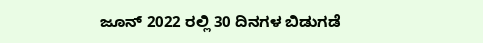ಜೂನ್ 2022 ರಲ್ಲಿ 30 ದಿನಗಳ ಬಿಡುಗಡೆ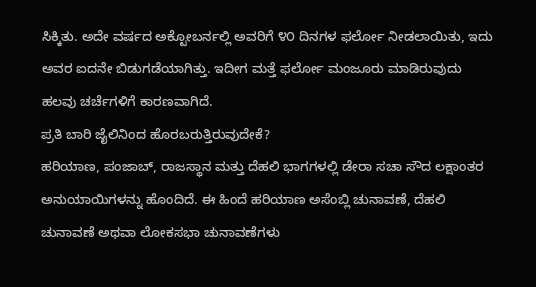ಸಿಕ್ಕಿತು. ಅದೇ ವರ್ಷದ ಅಕ್ಟೋಬರ್ನಲ್ಲಿ ಅವರಿಗೆ ೪೦ ದಿನಗಳ ಫರ್ಲೋ ನೀಡಲಾಯಿತು, ಇದು ಅವರ ಐದನೇ ಬಿಡುಗಡೆಯಾಗಿತ್ತು. ಇದೀಗ ಮತ್ತೆ ಫರ್ಲೋ ಮಂಜೂರು ಮಾಡಿರುವುದು ಹಲವು ಚರ್ಚೆಗಳಿಗೆ ಕಾರಣವಾಗಿದೆ.
ಪ್ರತಿ ಬಾರಿ ಜೈಲಿನಿಂದ ಹೊರಬರುತ್ತಿರುವುದೇಕೆ?
ಹರಿಯಾಣ, ಪಂಜಾಬ್, ರಾಜಸ್ಥಾನ ಮತ್ತು ದೆಹಲಿ ಭಾಗಗಳಲ್ಲಿ ಡೇರಾ ಸಚಾ ಸೌದ ಲಕ್ಷಾಂತರ ಅನುಯಾಯಿಗಳನ್ನು ಹೊಂದಿದೆ. ಈ ಹಿಂದೆ ಹರಿಯಾಣ ಅಸೆಂಬ್ಲಿ ಚುನಾವಣೆ, ದೆಹಲಿ ಚುನಾವಣೆ ಅಥವಾ ಲೋಕಸಭಾ ಚುನಾವಣೆಗಳು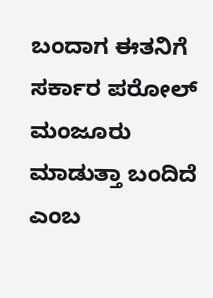ಬಂದಾಗ ಈತನಿಗೆ ಸರ್ಕಾರ ಪರೋಲ್ ಮಂಜೂರು ಮಾಡುತ್ತಾ ಬಂದಿದೆ ಎಂಬ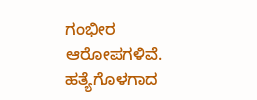ಗಂಭೀರ ಆರೋಪಗಳಿವೆ. ಹತ್ಯೆಗೊಳಗಾದ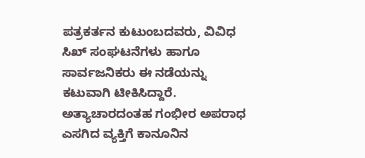ಪತ್ರಕರ್ತನ ಕುಟುಂಬದವರು, ವಿವಿಧ ಸಿಖ್ ಸಂಘಟನೆಗಳು ಹಾಗೂ ಸಾರ್ವಜನಿಕರು ಈ ನಡೆಯನ್ನು ಕಟುವಾಗಿ ಟೀಕಿಸಿದ್ದಾರೆ. ಅತ್ಯಾಚಾರದಂತಹ ಗಂಭೀರ ಅಪರಾಧ ಎಸಗಿದ ವ್ಯಕ್ತಿಗೆ ಕಾನೂನಿನ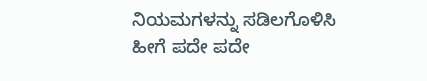ನಿಯಮಗಳನ್ನು ಸಡಿಲಗೊಳಿಸಿ ಹೀಗೆ ಪದೇ ಪದೇ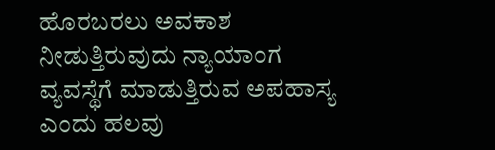ಹೊರಬರಲು ಅವಕಾಶ ನೀಡುತ್ತಿರುವುದು ನ್ಯಾಯಾಂಗ ವ್ಯವಸ್ಥೆಗೆ ಮಾಡುತ್ತಿರುವ ಅಪಹಾಸ್ಯ ಎಂದು ಹಲವು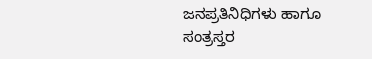ಜನಪ್ರತಿನಿಧಿಗಳು ಹಾಗೂ ಸಂತ್ರಸ್ತರ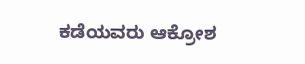ಕಡೆಯವರು ಆಕ್ರೋಶ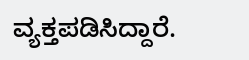ವ್ಯಕ್ತಪಡಿಸಿದ್ದಾರೆ.